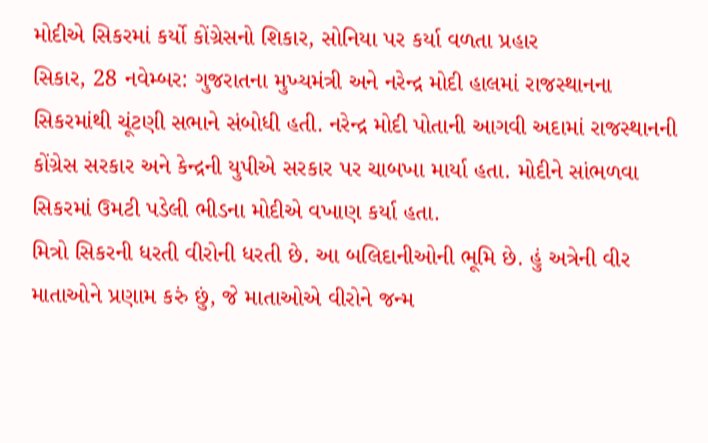મોદીએ સિકરમાં કર્યો કોંગ્રેસનો શિકાર, સોનિયા પર કર્યા વળતા પ્રહાર
સિકાર, 28 નવેમ્બર: ગુજરાતના મુખ્યમંત્રી અને નરેન્દ્ર મોદી હાલમાં રાજસ્થાનના સિકરમાંથી ચૂંટણી સભાને સંબોધી હતી. નરેન્દ્ર મોદી પોતાની આગવી અદામાં રાજસ્થાનની કોંગ્રેસ સરકાર અને કેન્દ્રની યુપીએ સરકાર પર ચાબખા માર્યા હતા. મોદીને સાંભળવા સિકરમાં ઉમટી પડેલી ભીડના મોદીએ વખાણ કર્યા હતા.
મિત્રો સિકરની ધરતી વીરોની ધરતી છે. આ બલિદાનીઓની ભૂમિ છે. હું અત્રેની વીર માતાઓને પ્રણામ કરું છું, જે માતાઓએ વીરોને જન્મ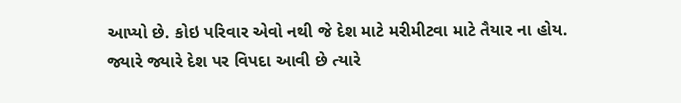આપ્યો છે. કોઇ પરિવાર એવો નથી જે દેશ માટે મરીમીટવા માટે તૈયાર ના હોય. જ્યારે જ્યારે દેશ પર વિપદા આવી છે ત્યારે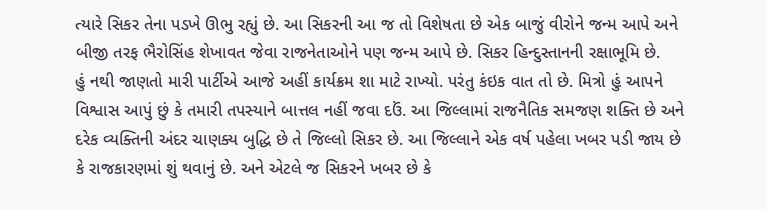ત્યારે સિકર તેના પડખે ઊભુ રહ્યું છે. આ સિકરની આ જ તો વિશેષતા છે એક બાજું વીરોને જન્મ આપે અને બીજી તરફ ભૈરોસિંહ શેખાવત જેવા રાજનેતાઓને પણ જન્મ આપે છે. સિકર હિન્દુસ્તાનની રક્ષાભૂમિ છે.
હું નથી જાણતો મારી પાર્ટીએ આજે અહીં કાર્યક્રમ શા માટે રાખ્યો. પરંતુ કંઇક વાત તો છે. મિત્રો હું આપને વિશ્વાસ આપું છું કે તમારી તપસ્યાને બાત્તલ નહીં જવા દઉં. આ જિલ્લામાં રાજનૈતિક સમજણ શક્તિ છે અને દરેક વ્યક્તિની અંદર ચાણક્ય બુદ્ધિ છે તે જિલ્લો સિકર છે. આ જિલ્લાને એક વર્ષ પહેલા ખબર પડી જાય છે કે રાજકારણમાં શું થવાનું છે. અને એટલે જ સિકરને ખબર છે કે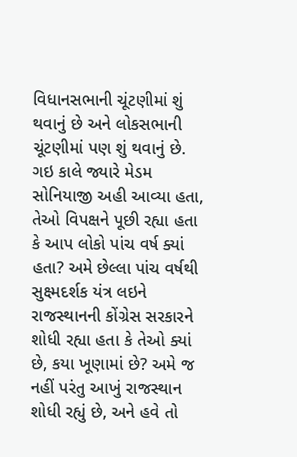વિધાનસભાની ચૂંટણીમાં શું થવાનું છે અને લોકસભાની ચૂંટણીમાં પણ શું થવાનું છે.
ગઇ કાલે જ્યારે મેડમ સોનિયાજી અહી આવ્યા હતા, તેઓ વિપક્ષને પૂછી રહ્યા હતા કે આપ લોકો પાંચ વર્ષ ક્યાં હતા? અમે છેલ્લા પાંચ વર્ષથી સુક્ષ્મદર્શક યંત્ર લઇને રાજસ્થાનની કોંગ્રેસ સરકારને શોધી રહ્યા હતા કે તેઓ ક્યાં છે, કયા ખૂણામાં છે? અમે જ નહીં પરંતુ આખું રાજસ્થાન શોધી રહ્યું છે, અને હવે તો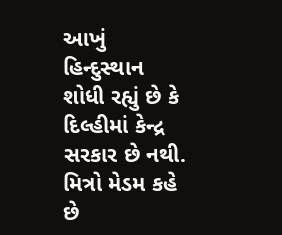આખું હિન્દુસ્થાન શોધી રહ્યું છે કે દિલ્હીમાં કેન્દ્ર સરકાર છે નથી.
મિત્રો મેડમ કહે છે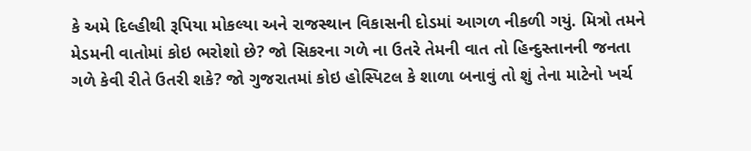કે અમે દિલ્હીથી રૂપિયા મોકલ્યા અને રાજસ્થાન વિકાસની દોડમાં આગળ નીકળી ગયું. મિત્રો તમને મેડમની વાતોમાં કોઇ ભરોશો છે? જો સિકરના ગળે ના ઉતરે તેમની વાત તો હિન્દુસ્તાનની જનતા ગળે કેવી રીતે ઉતરી શકે? જો ગુજરાતમાં કોઇ હોસ્પિટલ કે શાળા બનાવું તો શું તેના માટેનો ખર્ચ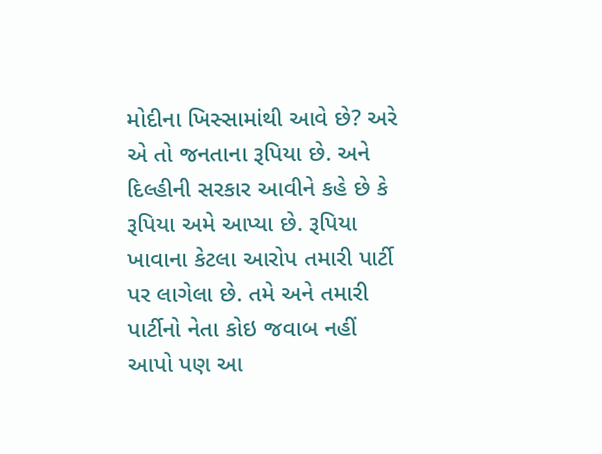મોદીના ખિસ્સામાંથી આવે છે? અરે એ તો જનતાના રૂપિયા છે. અને દિલ્હીની સરકાર આવીને કહે છે કે રૂપિયા અમે આપ્યા છે. રૂપિયા ખાવાના કેટલા આરોપ તમારી પાર્ટી પર લાગેલા છે. તમે અને તમારી પાર્ટીનો નેતા કોઇ જવાબ નહીં આપો પણ આ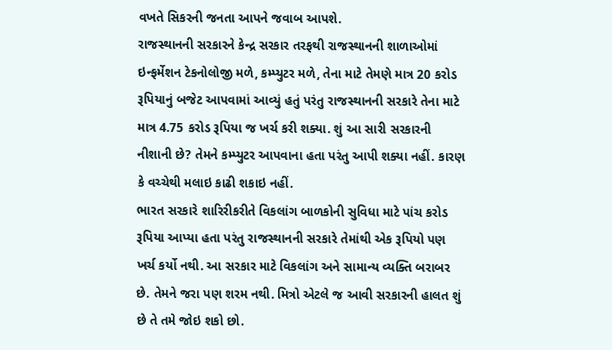વખતે સિકરની જનતા આપને જવાબ આપશે.
રાજસ્થાનની સરકારને કેન્દ્ર સરકાર તરફથી રાજસ્થાનની શાળાઓમાં ઇન્ફર્મેશન ટેકનોલોજી મળે, કમ્પ્યુટર મળે, તેના માટે તેમણે માત્ર 20 કરોડ રૂપિયાનું બજેટ આપવામાં આવ્યું હતું પરંતુ રાજસ્થાનની સરકારે તેના માટે માત્ર 4.75 કરોડ રૂપિયા જ ખર્ચ કરી શક્યા. શું આ સારી સરકારની નીશાની છે? તેમને કમ્પ્યુટર આપવાના હતા પરંતુ આપી શક્યા નહીં. કારણ કે વચ્ચેથી મલાઇ કાઢી શકાઇ નહીં.
ભારત સરકારે શારિરીકરીતે વિકલાંગ બાળકોની સુવિધા માટે પાંચ કરોડ રૂપિયા આપ્યા હતા પરંતુ રાજસ્થાનની સરકારે તેમાંથી એક રૂપિયો પણ ખર્ચ કર્યો નથી. આ સરકાર માટે વિકલાંગ અને સામાન્ય વ્યક્તિ બરાબર છે. તેમને જરા પણ શરમ નથી. મિત્રો એટલે જ આવી સરકારની હાલત શું છે તે તમે જોઇ શકો છો.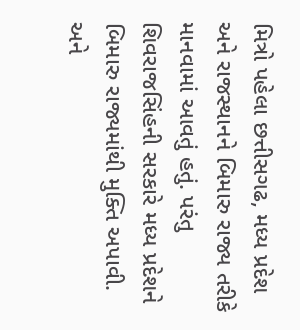મિત્રો પહેલા છત્તીસગઢ, મધ્ય પ્રદેશ અને રાજસ્થાનને બિમારુ રાજ્ય તરીકે માનવામાં આવતું હતું. પરંતુ શિવરાજસિંહની સરકારે મધ્ય પ્રદેશને બિમારુ રાજ્યમાંથી મુક્તિ અપાવી. અને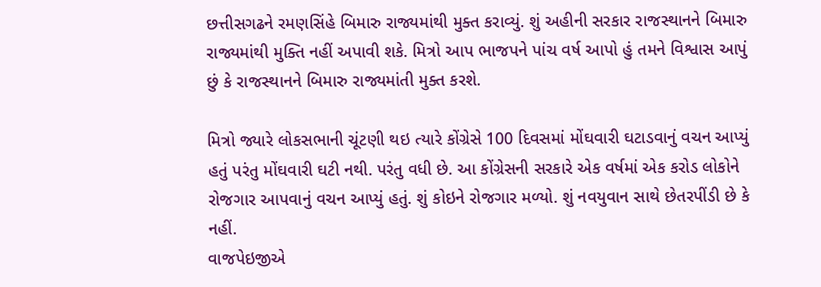છત્તીસગઢને રમણસિંહે બિમારુ રાજ્યમાંથી મુક્ત કરાવ્યું. શું અહીની સરકાર રાજસ્થાનને બિમારુ રાજ્યમાંથી મુક્તિ નહીં અપાવી શકે. મિત્રો આપ ભાજપને પાંચ વર્ષ આપો હું તમને વિશ્વાસ આપું છું કે રાજસ્થાનને બિમારુ રાજ્યમાંતી મુક્ત કરશે.

મિત્રો જ્યારે લોકસભાની ચૂંટણી થઇ ત્યારે કોંગ્રેસે 100 દિવસમાં મોંઘવારી ઘટાડવાનું વચન આપ્યું હતું પરંતુ મોંઘવારી ઘટી નથી. પરંતુ વધી છે. આ કોંગ્રેસની સરકારે એક વર્ષમાં એક કરોડ લોકોને રોજગાર આપવાનું વચન આપ્યું હતું. શું કોઇને રોજગાર મળ્યો. શું નવયુવાન સાથે છેતરપીંડી છે કે નહીં.
વાજપેઇજીએ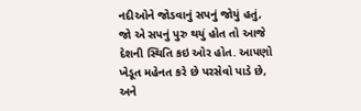નદીઓને જોડવાનું સપનું જોયું હતું, જો એ સપનું પુરુ થયું હોત તો આજે દેશની સ્થિતિ કઇ ઓર હોત. આપણો ખેડૂત મહેનત કરે છે પરસેવો પાડે છે, અને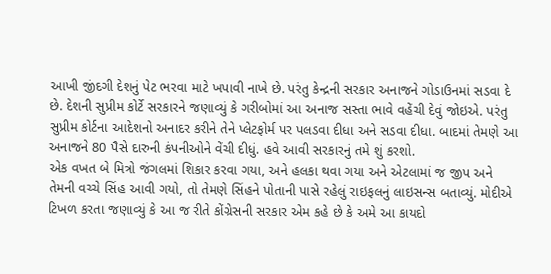આખી જીંદગી દેશનું પેટ ભરવા માટે ખપાવી નાખે છે. પરંતુ કેન્દ્રની સરકાર અનાજને ગોડાઉનમાં સડવા દે છે. દેશની સુપ્રીમ કોર્ટે સરકારને જણાવ્યું કે ગરીબોમાં આ અનાજ સસ્તા ભાવે વહેંચી દેવું જોઇએ. પરંતુ સુપ્રીમ કોર્ટના આદેશનો અનાદર કરીને તેને પ્લેટફોર્મ પર પલડવા દીધા અને સડવા દીધા. બાદમાં તેમણે આ અનાજને 80 પૈસે દારુની કંપનીઓને વેંચી દીધું. હવે આવી સરકારનું તમે શું કરશો.
એક વખત બે મિત્રો જંગલમાં શિકાર કરવા ગયા, અને હલકા થવા ગયા અને એટલામાં જ જીપ અને તેમની વચ્ચે સિંહ આવી ગયો, તો તેમણે સિંહને પોતાની પાસે રહેલું રાઇફલનું લાઇસન્સ બતાવ્યું. મોદીએ ટિખળ કરતા જણાવ્યું કે આ જ રીતે કોંગ્રેસની સરકાર એમ કહે છે કે અમે આ કાયદો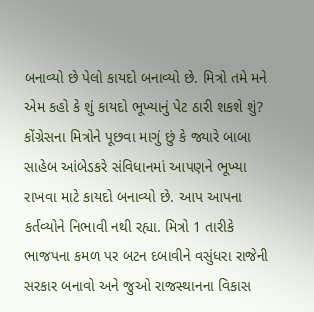બનાવ્યો છે પેલો કાયદો બનાવ્યો છે. મિત્રો તમે મને એમ કહો કે શું કાયદો ભૂખ્યાનું પેટ ઠારી શકશે શું?
કોંગ્રેસના મિત્રોને પૂછવા માગું છું કે જ્યારે બાબા સાહેબ આંબેડકરે સંવિધાનમાં આપણને ભૂખ્યા રાખવા માટે કાયદો બનાવ્યો છે. આપ આપના કર્તવ્યોને નિભાવી નથી રહ્યા. મિત્રો 1 તારીકે ભાજપના કમળ પર બટન દબાવીને વસુંધરા રાજેની સરકાર બનાવો અને જુઓ રાજસ્થાનના વિકાસ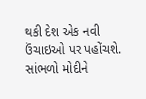થકી દેશ એક નવી ઉંચાઇઓ પર પહોંચશે.
સાંભળો મોદીને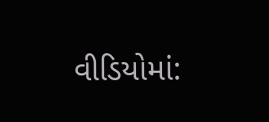વીડિયોમાં: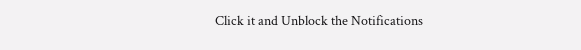Click it and Unblock the Notifications